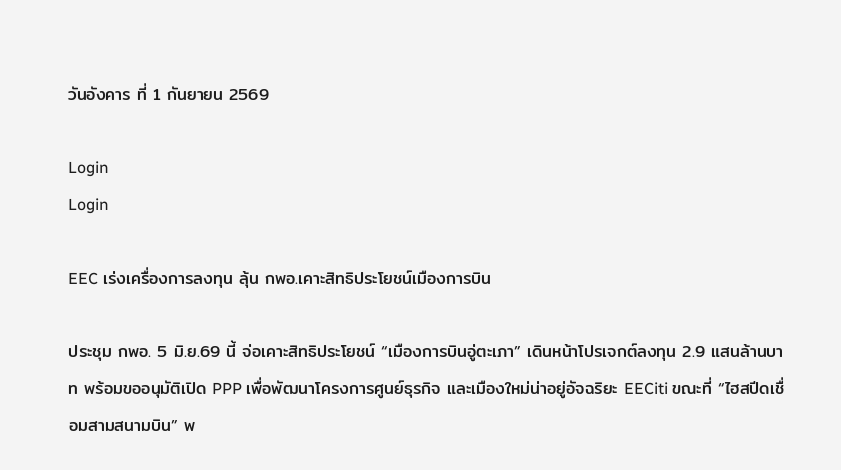วันอังคาร ที่ 1 กันยายน 2569

Login
Login

EEC เร่งเครื่องการลงทุน ลุ้น กพอ.เคาะสิทธิประโยชน์เมืองการบิน

ประชุม กพอ. 5 มิ.ย.69 นี้ จ่อเคาะสิทธิประโยชน์ “เมืองการบินอู่ตะเภา” เดินหน้าโปรเจกต์ลงทุน 2.9 แสนล้านบาท พร้อมขออนุมัติเปิด PPP เพื่อพัฒนาโครงการศูนย์ธุรกิจ และเมืองใหม่น่าอยู่อัจฉริยะ EECiti ขณะที่ “ไฮสปีดเชื่อมสามสนามบิน” พ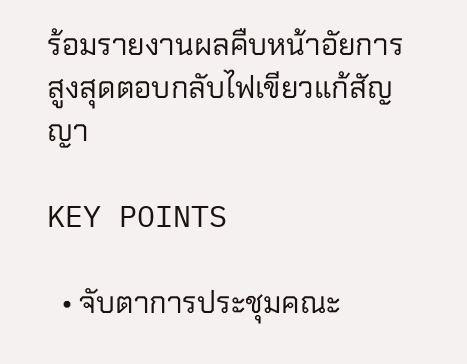ร้อมรายงานผลคืบหน้าอัยการสูงสุดตอบกลับไฟเขียวแก้สัญญา

KEY POINTS

  • จับตาการประชุมคณะ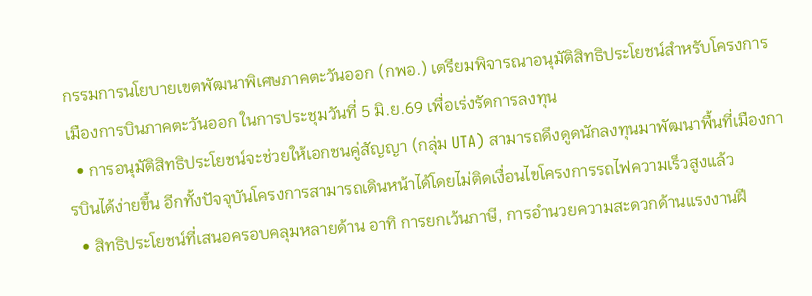กรรมการนโยบายเขตพัฒนาพิเศษภาคตะวันออก (กพอ.) เตรียมพิจารณาอนุมัติสิทธิประโยชน์สำหรับโครงการเมืองการบินภาคตะวันออก ในการประชุมวันที่ 5 มิ.ย.69 เพื่อเร่งรัดการลงทุน
  • การอนุมัติสิทธิประโยชน์จะช่วยให้เอกชนคู่สัญญา (กลุ่ม UTA) สามารถดึงดูดนักลงทุนมาพัฒนาพื้นที่เมืองการบินได้ง่ายขึ้น อีกทั้งปัจจุบันโครงการสามารถเดินหน้าได้โดยไม่ติดเงื่อนไขโครงการรถไฟความเร็วสูงแล้ว
  • สิทธิประโยชน์ที่เสนอครอบคลุมหลายด้าน อาทิ การยกเว้นภาษี, การอำนวยความสะดวกด้านแรงงานฝี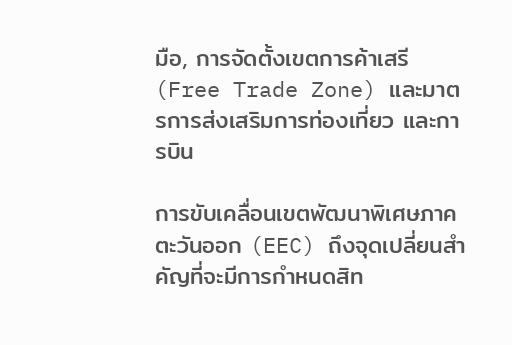มือ, การจัดตั้งเขตการค้าเสรี (Free Trade Zone) และมาตรการส่งเสริมการท่องเที่ยว และการบิน

การขับเคลื่อนเขตพัฒนาพิเศษภาคตะวันออก (EEC) ถึงจุดเปลี่ยนสำคัญที่จะมีการกำหนดสิท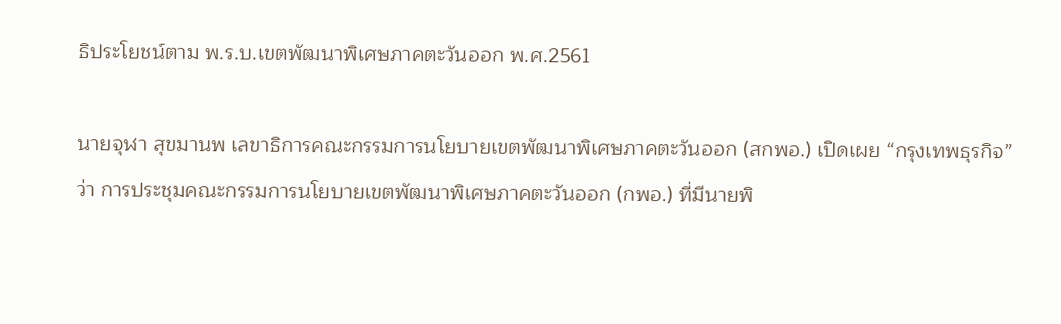ธิประโยชน์ตาม พ.ร.บ.เขตพัฒนาพิเศษภาคตะวันออก พ.ศ.2561

นายจุฬา สุขมานพ เลขาธิการคณะกรรมการนโยบายเขตพัฒนาพิเศษภาคตะวันออก (สกพอ.) เปิดเผย “กรุงเทพธุรกิจ” ว่า การประชุมคณะกรรมการนโยบายเขตพัฒนาพิเศษภาคตะวันออก (กพอ.) ที่มีนายพิ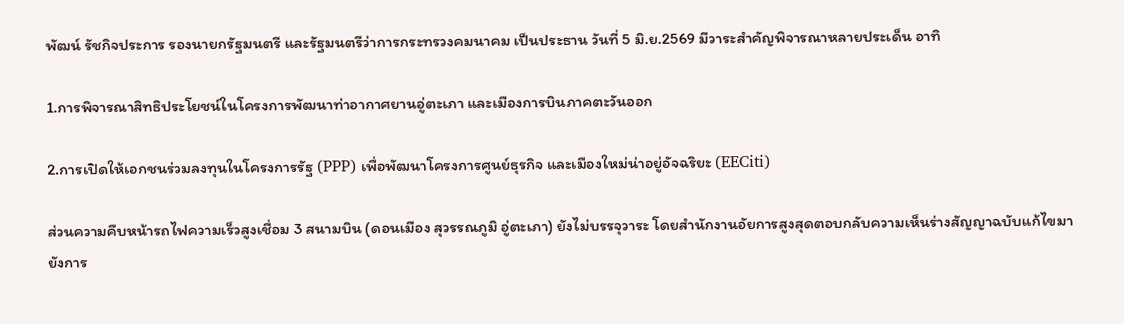พัฒน์ รัชกิจประการ รองนายกรัฐมนตรี และรัฐมนตรีว่าการกระทรวงคมนาคม เป็นประธาน วันที่ 5 มิ.ย.2569 มีวาระสำคัญพิจารณาหลายประเด็น อาทิ

1.การพิจารณาสิทธิประโยชน์ในโครงการพัฒนาท่าอากาศยานอู่ตะเภา และเมืองการบินภาคตะวันออก

2.การเปิดให้เอกชนร่วมลงทุนในโครงการรัฐ (PPP) เพื่อพัฒนาโครงการศูนย์ธุรกิจ และเมืองใหม่น่าอยู่อัจฉริยะ (EECiti)

ส่วนความคืบหน้ารถไฟความเร็วสูงเชื่อม 3 สนามบิน (ดอนเมือง สุวรรณภูมิ อู่ตะเภา) ยังไม่บรรจุวาระ โดยสำนักงานอัยการสูงสุดตอบกลับความเห็นร่างสัญญาฉบับแก้ไขมายังการ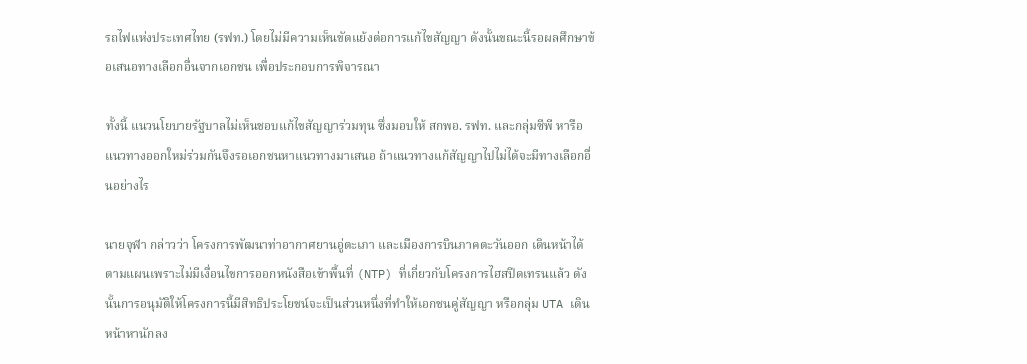รถไฟแห่งประเทศไทย (รฟท.) โดยไม่มีความเห็นขัดแย้งต่อการแก้ไขสัญญา ดังนั้นขณะนี้รอผลศึกษาข้อเสนอทางเลือกอื่นจากเอกชน เพื่อประกอบการพิจารณา

ทั้งนี้ แนวนโยบายรัฐบาลไม่เห็นชอบแก้ไขสัญญาร่วมทุน ซึ่งมอบให้ สกพอ. รฟท. และกลุ่มซีพี หารือแนวทางออกใหม่ร่วมกันจึงรอเอกชนหาแนวทางมาเสนอ ถ้าแนวทางแก้สัญญาไปไม่ได้จะมีทางเลือกอื่นอย่างไร

นายจุฬา กล่าวว่า โครงการพัฒนาท่าอากาศยานอู่ตะเภา และเมืองการบินภาคตะวันออก เดินหน้าได้ตามแผนเพราะไม่มีเงื่อนไขการออกหนังสือเข้าพื้นที่ (NTP) ที่เกี่ยวกับโครงการไฮสปีดเทรนแล้ว ดังนั้นการอนุมัติให้โครงการนี้มีสิทธิประโยชน์จะเป็นส่วนหนึ่งที่ทำให้เอกชนคู่สัญญา หรือกลุ่ม UTA เดินหน้าหานักลง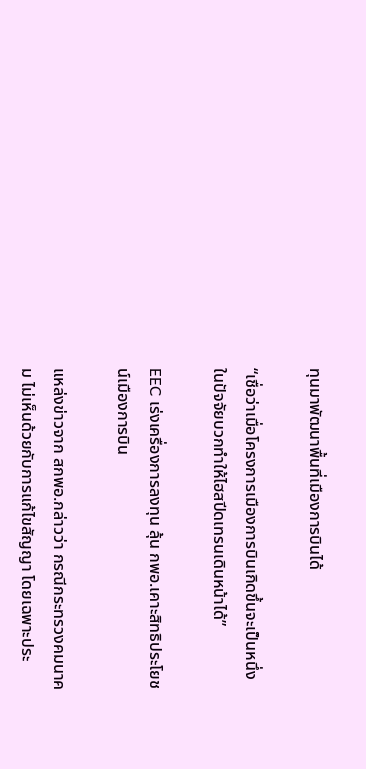ทุนมาพัฒนาพื้นที่เมืองการบินได้

“เชื่อว่าเมื่อโครงการเมืองการบินเกิดขึ้นจะเป็นหนึ่งในปัจจัยบวกทำให้ไฮสปีดเทรนเดินหน้าได้”

EEC เร่งเครื่องการลงทุน ลุ้น กพอ.เคาะสิทธิประโยชน์เมืองการบิน

แหล่งข่าวจาก สกพอ.กล่าวว่า กรณีกระทรวงคมนาคม ไม่เห็นด้วยกับการแก้ไขสัญญา โดยเฉพาะประ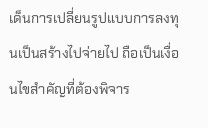เด็นการเปลี่ยนรูปแบบการลงทุนเป็นสร้างไปจ่ายไป ถือเป็นเงื่อนไขสำคัญที่ต้องพิจาร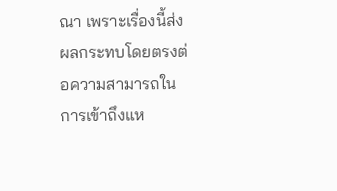ณา เพราะเรื่องนี้ส่งผลกระทบโดยตรงต่อความสามารถในการเข้าถึงแห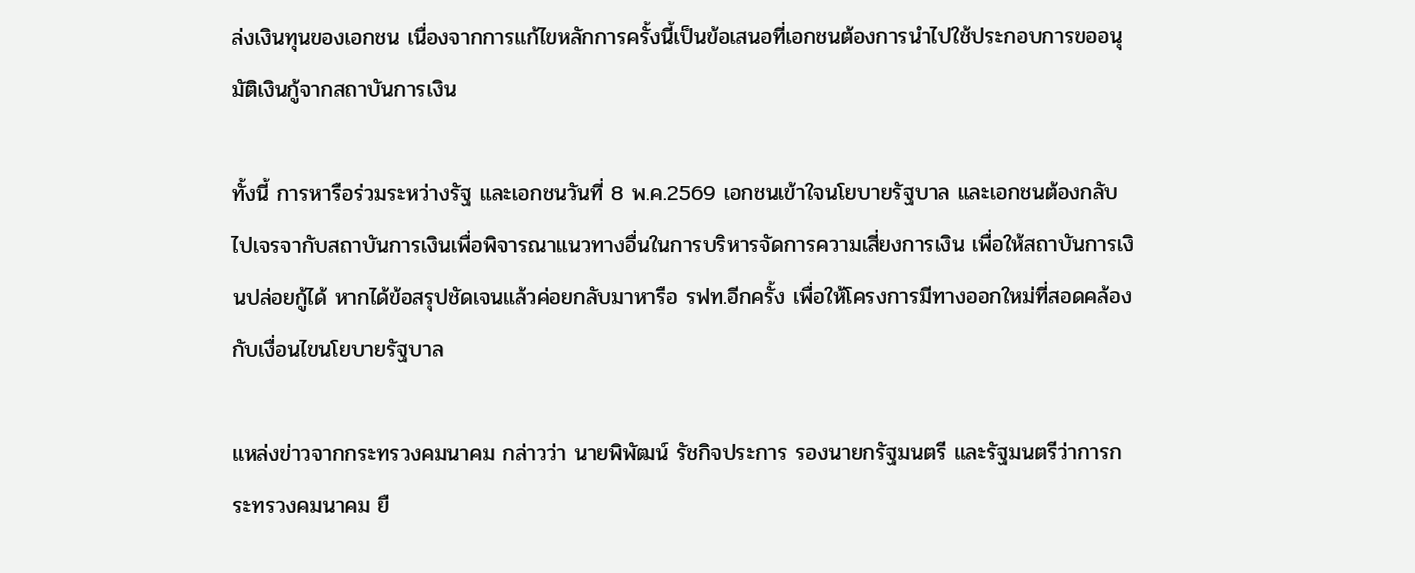ล่งเงินทุนของเอกชน เนื่องจากการแก้ไขหลักการครั้งนี้เป็นข้อเสนอที่เอกชนต้องการนำไปใช้ประกอบการขออนุมัติเงินกู้จากสถาบันการเงิน

ทั้งนี้ การหารือร่วมระหว่างรัฐ และเอกชนวันที่ 8 พ.ค.2569 เอกชนเข้าใจนโยบายรัฐบาล และเอกชนต้องกลับไปเจรจากับสถาบันการเงินเพื่อพิจารณาแนวทางอื่นในการบริหารจัดการความเสี่ยงการเงิน เพื่อให้สถาบันการเงินปล่อยกู้ได้ หากได้ข้อสรุปชัดเจนแล้วค่อยกลับมาหารือ รฟท.อีกครั้ง เพื่อให้โครงการมีทางออกใหม่ที่สอดคล้องกับเงื่อนไขนโยบายรัฐบาล

แหล่งข่าวจากกระทรวงคมนาคม กล่าวว่า นายพิพัฒน์ รัชกิจประการ รองนายกรัฐมนตรี และรัฐมนตรีว่าการกระทรวงคมนาคม ยื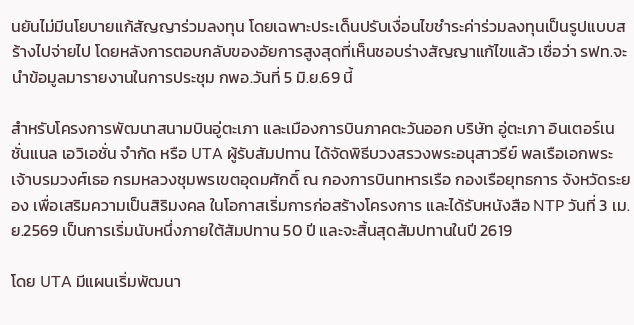นยันไม่มีนโยบายแก้สัญญาร่วมลงทุน โดยเฉพาะประเด็นปรับเงื่อนไขชำระค่าร่วมลงทุนเป็นรูปแบบสร้างไปจ่ายไป โดยหลังการตอบกลับของอัยการสูงสุดที่เห็นชอบร่างสัญญาแก้ไขแล้ว เชื่อว่า รฟท.จะนำข้อมูลมารายงานในการประชุม กพอ.วันที่ 5 มิ.ย.69 นี้

สำหรับโครงการพัฒนาสนามบินอู่ตะเภา และเมืองการบินภาคตะวันออก บริษัท อู่ตะเภา อินเตอร์เนชั่นแนล เอวิเอชั่น จำกัด หรือ UTA ผู้รับสัมปทาน ได้จัดพิธีบวงสรวงพระอนุสาวรีย์ พลเรือเอกพระเจ้าบรมวงศ์เธอ กรมหลวงชุมพรเขตอุดมศักดิ์ ณ กองการบินทหารเรือ กองเรือยุทธการ จังหวัดระยอง เพื่อเสริมความเป็นสิริมงคล ในโอกาสเริ่มการก่อสร้างโครงการ และได้รับหนังสือ NTP วันที่ 3 เม.ย.2569 เป็นการเริ่มนับหนึ่งภายใต้สัมปทาน 50 ปี และจะสิ้นสุดสัมปทานในปี 2619

โดย UTA มีแผนเริ่มพัฒนา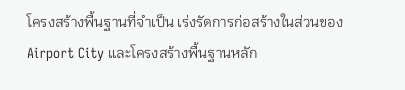โครงสร้างพื้นฐานที่จำเป็น เร่งรัดการก่อสร้างในส่วนของ Airport City และโครงสร้างพื้นฐานหลัก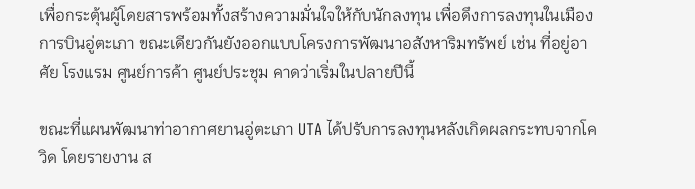เพื่อกระตุ้นผู้โดยสารพร้อมทั้งสร้างความมั่นใจให้กับนักลงทุน เพื่อดึงการลงทุนในเมืองการบินอู่ตะเภา ขณะเดียวกันยังออกแบบโครงการพัฒนาอสังหาริมทรัพย์ เช่น ที่อยู่อาศัย โรงแรม ศูนย์การค้า ศูนย์ประชุม คาดว่าเริ่มในปลายปีนี้

ขณะที่แผนพัฒนาท่าอากาศยานอู่ตะเภา UTA ได้ปรับการลงทุนหลังเกิดผลกระทบจากโควิด โดยรายงาน ส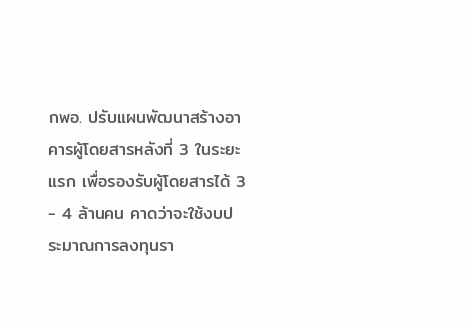กพอ. ปรับแผนพัฒนาสร้างอาคารผู้โดยสารหลังที่ 3 ในระยะแรก เพื่อรองรับผู้โดยสารได้ 3 - 4 ล้านคน คาดว่าจะใช้งบประมาณการลงทุนรา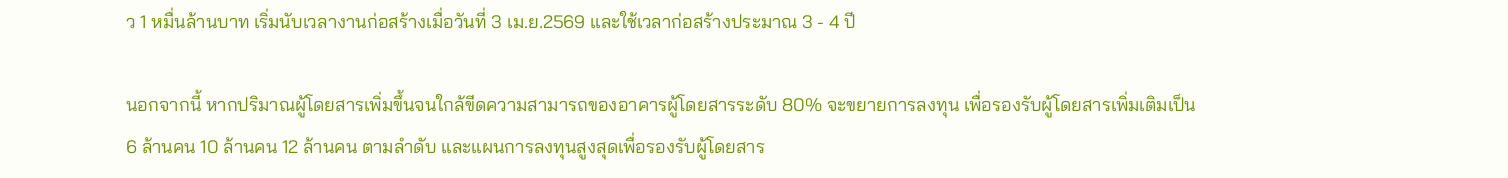ว 1 หมื่นล้านบาท เริ่มนับเวลางานก่อสร้างเมื่อวันที่ 3 เม.ย.2569 และใช้เวลาก่อสร้างประมาณ 3 - 4 ปี

นอกจากนี้ หากปริมาณผู้โดยสารเพิ่มขึ้นจนใกล้ขีดความสามารถของอาคารผู้โดยสารระดับ 80% จะขยายการลงทุน เพื่อรองรับผู้โดยสารเพิ่มเติมเป็น 6 ล้านคน 10 ล้านคน 12 ล้านคน ตามลำดับ และแผนการลงทุนสูงสุดเพื่อรองรับผู้โดยสาร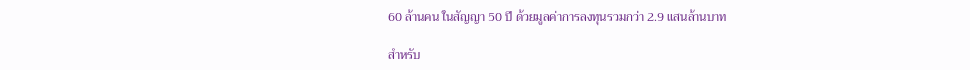60 ล้านคน ในสัญญา 50 ปี ด้วยมูลค่าการลงทุนรวมกว่า 2.9 แสนล้านบาท

สำหรับ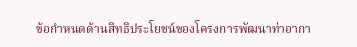ข้อกำหนดด้านสิทธิประโยชน์ของโครงการพัฒนาท่าอากา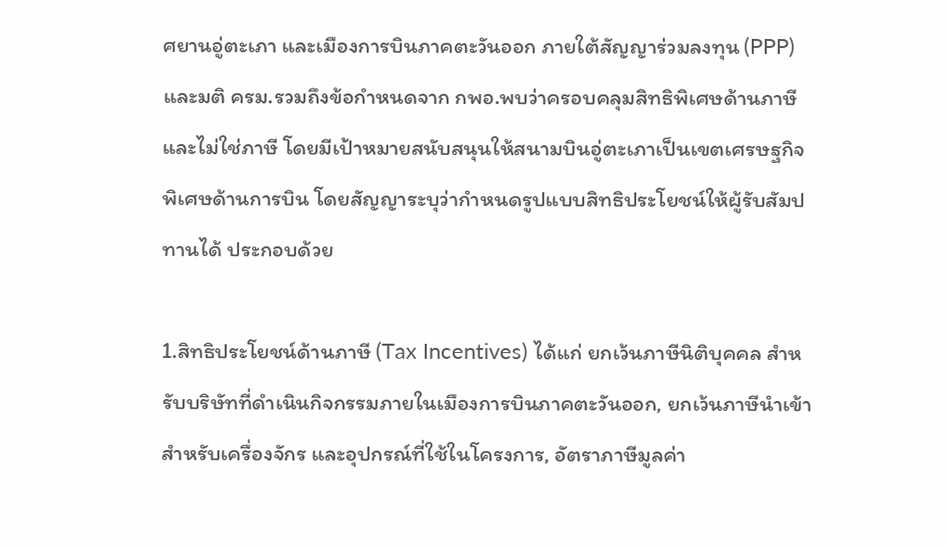ศยานอู่ตะเภา และเมืองการบินภาคตะวันออก ภายใต้สัญญาร่วมลงทุน (PPP) และมติ ครม.รวมถึงข้อกำหนดจาก กพอ.พบว่าครอบคลุมสิทธิพิเศษด้านภาษี และไม่ใช่ภาษี โดยมีเป้าหมายสนับสนุนให้สนามบินอู่ตะเภาเป็นเขตเศรษฐกิจพิเศษด้านการบิน โดยสัญญาระบุว่ากำหนดรูปแบบสิทธิประโยชน์ให้ผู้รับสัมปทานได้ ประกอบด้วย

1.สิทธิประโยชน์ด้านภาษี (Tax Incentives) ได้แก่ ยกเว้นภาษีนิติบุคคล สำหรับบริษัทที่ดำเนินกิจกรรมภายในเมืองการบินภาคตะวันออก, ยกเว้นภาษีนำเข้า สำหรับเครื่องจักร และอุปกรณ์ที่ใช้ในโครงการ, อัตราภาษีมูลค่า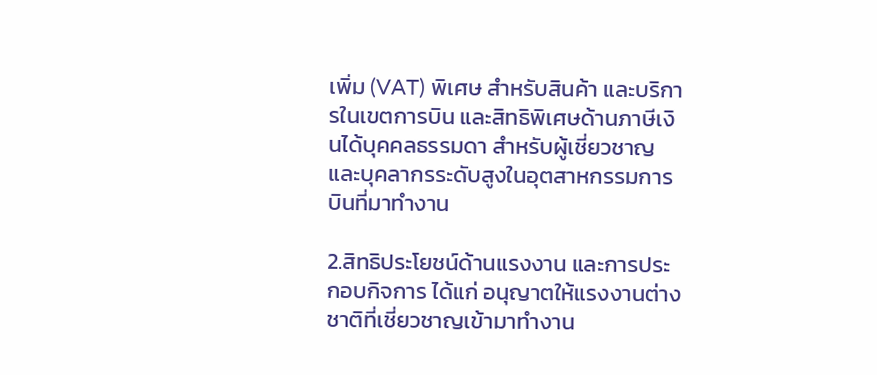เพิ่ม (VAT) พิเศษ สำหรับสินค้า และบริการในเขตการบิน และสิทธิพิเศษด้านภาษีเงินได้บุคคลธรรมดา สำหรับผู้เชี่ยวชาญ และบุคลากรระดับสูงในอุตสาหกรรมการบินที่มาทำงาน

2.สิทธิประโยชน์ด้านแรงงาน และการประกอบกิจการ ได้แก่ อนุญาตให้แรงงานต่างชาติที่เชี่ยวชาญเข้ามาทำงาน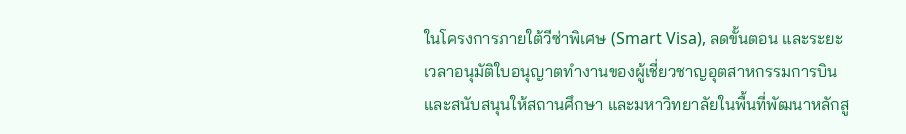ในโครงการภายใต้วีซ่าพิเศษ (Smart Visa), ลดขั้นตอน และระยะเวลาอนุมัติใบอนุญาตทำงานของผู้เชี่ยวชาญอุตสาหกรรมการบิน และสนับสนุนให้สถานศึกษา และมหาวิทยาลัยในพื้นที่พัฒนาหลักสู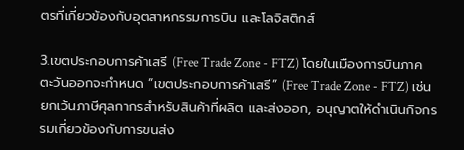ตรที่เกี่ยวข้องกับอุตสาหกรรมการบิน และโลจิสติกส์

3.เขตประกอบการค้าเสรี (Free Trade Zone - FTZ) โดยในเมืองการบินภาคตะวันออกจะกำหนด “เขตประกอบการค้าเสรี” (Free Trade Zone - FTZ) เช่น ยกเว้นภาษีศุลกากรสำหรับสินค้าที่ผลิต และส่งออก, อนุญาตให้ดำเนินกิจกรรมเกี่ยวข้องกับการขนส่ง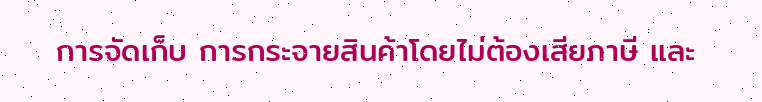การจัดเก็บ การกระจายสินค้าโดยไม่ต้องเสียภาษี และ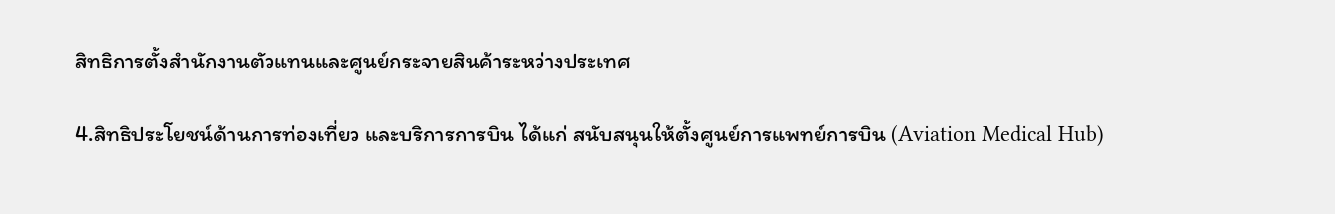สิทธิการตั้งสำนักงานตัวแทนและศูนย์กระจายสินค้าระหว่างประเทศ

4.สิทธิประโยชน์ด้านการท่องเที่ยว และบริการการบิน ได้แก่ สนับสนุนให้ตั้งศูนย์การแพทย์การบิน (Aviation Medical Hub)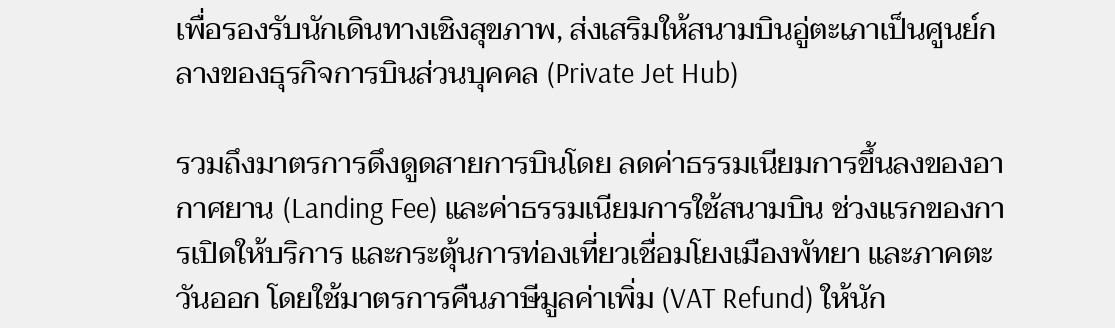เพื่อรองรับนักเดินทางเชิงสุขภาพ, ส่งเสริมให้สนามบินอู่ตะเภาเป็นศูนย์กลางของธุรกิจการบินส่วนบุคคล (Private Jet Hub)

รวมถึงมาตรการดึงดูดสายการบินโดย ลดค่าธรรมเนียมการขึ้นลงของอากาศยาน (Landing Fee) และค่าธรรมเนียมการใช้สนามบิน ช่วงแรกของการเปิดให้บริการ และกระตุ้นการท่องเที่ยวเชื่อมโยงเมืองพัทยา และภาคตะวันออก โดยใช้มาตรการคืนภาษีมูลค่าเพิ่ม (VAT Refund) ให้นัก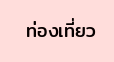ท่องเที่ยว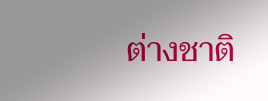ต่างชาติ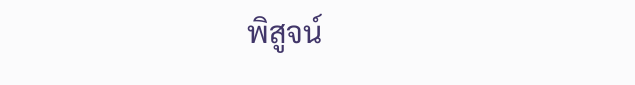พิสูจน์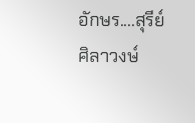อักษร....สุรีย์  ศิลาวงษ์